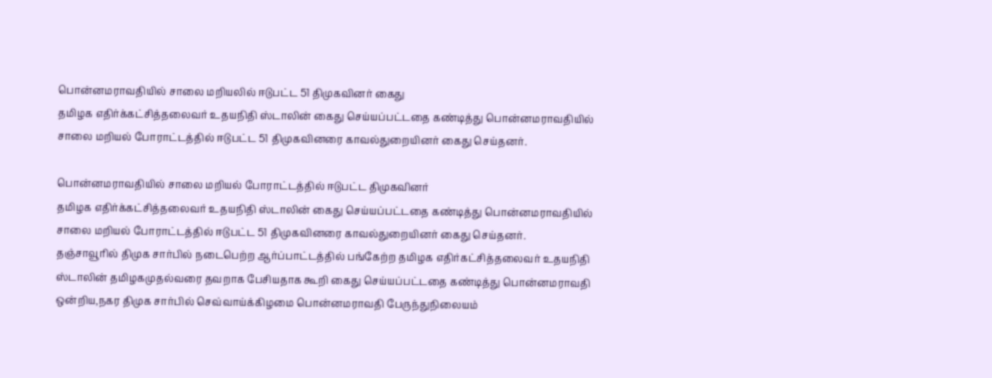பொன்னமராவதியில் சாலை மறியலில் ஈடுபட்ட 51 திமுகவினர் கைது
தமிழக எதிர்க்கட்சித்தலைவர் உதயநிதி ஸ்டாலின் கைது செய்யப்பட்டதை கண்டித்து பொன்னமராவதியில் சாலை மறியல் போராட்டத்தில் ஈடுபட்ட 51 திமுகவினரை காவல்துறையினர் கைது செய்தனர்.

பொன்னமராவதியில் சாலை மறியல் போராட்டத்தில் ஈடுபட்ட திமுகவினர்
தமிழக எதிர்க்கட்சித்தலைவர் உதயநிதி ஸ்டாலின் கைது செய்யப்பட்டதை கண்டித்து பொன்னமராவதியில் சாலை மறியல் போராட்டத்தில் ஈடுபட்ட 51 திமுகவினரை காவல்துறையினர் கைது செய்தனர்.
தஞ்சாவூரில் திமுக சார்பில் நடைபெற்ற ஆர்ப்பாட்டத்தில் பங்கேற்ற தமிழக எதிர்கட்சித்தலைவர் உதயநிதி ஸ்டாலின் தமிழகமுதல்வரை தவறாக பேசியதாக கூறி கைது செய்யப்பட்டதை கண்டித்து பொன்னமராவதி ஒன்றிய,நகர திமுக சார்பில் செவ்வாய்க்கிழமை பொன்னமராவதி பேருந்துநிலையம்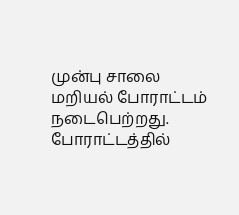முன்பு சாலை மறியல் போராட்டம் நடைபெற்றது.
போராட்டத்தில்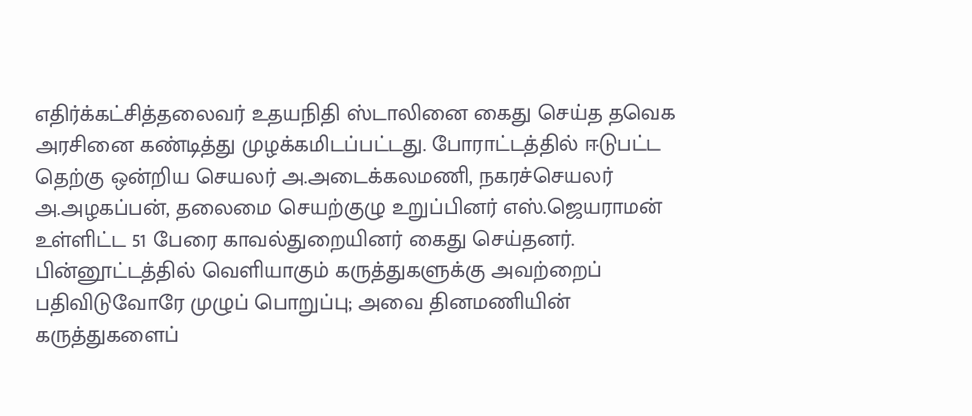எதிர்க்கட்சித்தலைவர் உதயநிதி ஸ்டாலினை கைது செய்த தவெக அரசினை கண்டித்து முழக்கமிடப்பட்டது. போராட்டத்தில் ஈடுபட்ட தெற்கு ஒன்றிய செயலர் அ.அடைக்கலமணி, நகரச்செயலர் அ.அழகப்பன், தலைமை செயற்குழு உறுப்பினர் எஸ்.ஜெயராமன் உள்ளிட்ட 51 பேரை காவல்துறையினர் கைது செய்தனர்.
பின்னூட்டத்தில் வெளியாகும் கருத்துகளுக்கு அவற்றைப் பதிவிடுவோரே முழுப் பொறுப்பு; அவை தினமணியின் கருத்துகளைப்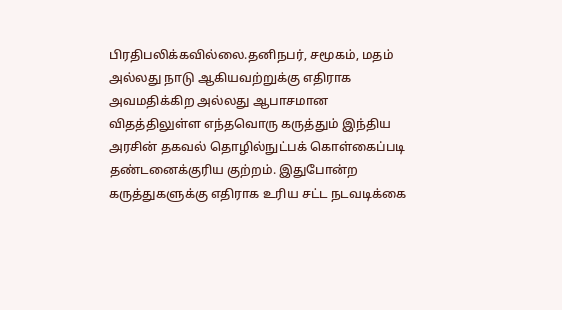பிரதிபலிக்கவில்லை.தனிநபர், சமூகம், மதம் அல்லது நாடு ஆகியவற்றுக்கு எதிராக அவமதிக்கிற அல்லது ஆபாசமான விதத்திலுள்ள எந்தவொரு கருத்தும் இந்திய அரசின் தகவல் தொழில்நுட்பக் கொள்கைப்படி தண்டனைக்குரிய குற்றம். இதுபோன்ற கருத்துகளுக்கு எதிராக உரிய சட்ட நடவடிக்கை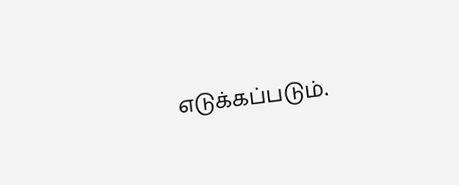எடுக்கப்படும்.